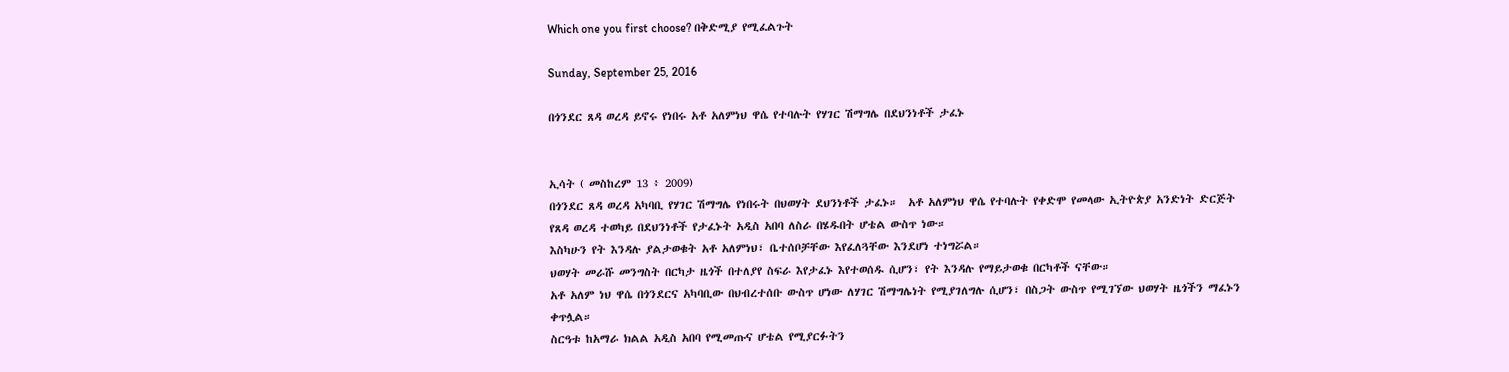Which one you first choose? በቅድሚያ የሚፈልጉት

Sunday, September 25, 2016

በጎንደር ጸዳ ወረዳ ይኖሩ የነበሩ አቶ አለምነህ ዋሴ የተባሉት የሃገር ሽማግሌ በደህንነቶች ታፈኑ


ኢሳት ( መስከረም 13 ፥ 2009)
በጎንደር ጸዳ ወረዳ አካባቢ የሃገር ሽማግሌ የነበሩት በህወሃት ደህንነቶች ታፈኑ።  አቶ አለምነህ ዋሴ የተባሉት የቀድሞ የመላው ኢትዮጵያ አንድነት ድርጅት የጸዳ ወረዳ ተወካይ በደህንነቶች የታፈኑት አዲስ አበባ ለስራ በሄዱበት ሆቴል ውስጥ ነው።
እስካሁን የት እንዳሉ ያልታወቁት አቶ አለምነህ፣ ቤተሰቦቻቸው እየፈለጓቸው እንደሆነ ተነግሯል።
ህወሃት መራሹ መንግስት በርካታ ዜጎች በተለያየ ስፍራ እየታፈኑ እየተወሰዱ ሲሆን፣ የት እንዳሉ የማይታወቁ በርካቶች ናቸው።
አቶ አለም ነህ ዋሴ በጎንደርና አካባቢው በህብረተሰቡ ውስጥ ሆነው ለሃገር ሽማግሌነት የሚያገለግሉ ሲሆን፣ በስጋት ውስጥ የሚገኘው ህወሃት ዜጎችን ማፈኑን ቀጥሏል።
ስርዓቱ ከአማራ ክልል አዲስ አበባ የሚመጡና ሆቴል የሚያርፉትን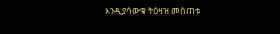እንዲያሳውቁ ትዕዛዝ መስጠቱ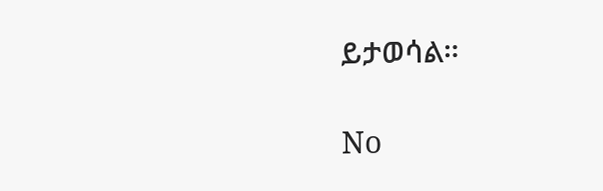ይታወሳል።

No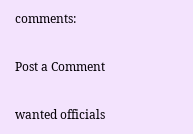comments:

Post a Comment

wanted officials